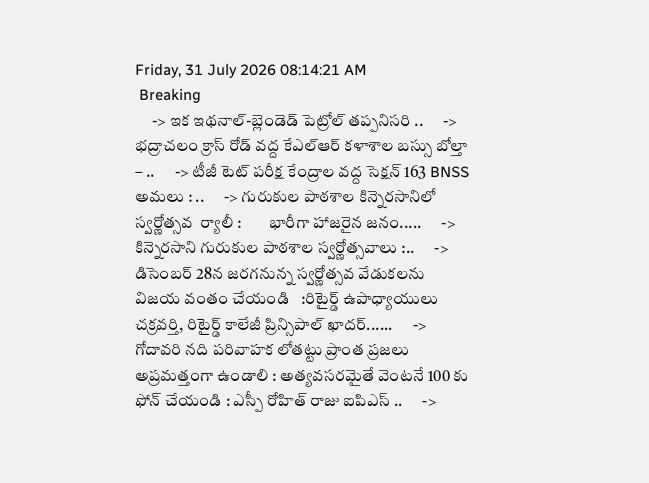Friday, 31 July 2026 08:14:21 AM
 Breaking
     -> ఇక ఇథనాల్-బ్లెండెడ్ పెట్రోల్ తప్పనిసరి ..      -> భద్రాచలం క్రాస్ రోడ్ వద్ద కేఎల్ఆర్ కళాశాల బస్సు బోల్తా – ..      -> టీజీ టెట్ పరీక్ష కేంద్రాల వద్ద సెక్షన్ 163 BNSS అమలు : ..      -> గురుకుల పాఠశాల కిన్నెరసానిలో  స్వర్ణోత్సవ  ర్యాలీ :        భారీగా హాజరైన జనం.....      -> కిన్నెరసాని గురుకుల పాఠశాల స్వర్ణోత్సవాలు :..      -> డిసెంబర్ 28న జరగనున్న స్వర్ణోత్సవ వేడుకలను విజయ వంతం చేయండి   :రిటైర్డ్ ఉపాధ్యాయులు చక్రవర్తి, రిటైర్డ్ కాలేజీ ప్రిన్సిపాల్ ఖాదర్......      -> గోదావరి నది పరివాహక లోతట్టు ప్రాంత ప్రజలు అప్రమత్తంగా ఉండాలి : అత్యవసరమైతే వెంటనే 100 కు ఫోన్ చేయండి : ఎస్పీ రోహిత్ రాజు ఐపిఎస్ ..      ->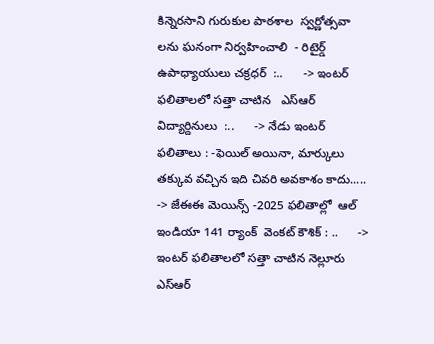కిన్నెరసాని గురుకుల పాఠశాల  స్వర్ణోత్సవా లను ఘనంగా నిర్వహించాలి  - రిటైర్డ్ ఉపాధ్యాయులు చక్రధర్  :..      -> ఇంటర్ ఫలితాలలో సత్తా చాటిన   ఎస్ఆర్ విద్యార్దినులు  :..      -> నేడు ఇంటర్ ఫలితాలు : -ఫెయిల్ అయినా, మార్కులు తక్కువ వచ్చిన ఇది చివరి అవకాశం కాదు.....      -> జేఈఈ మెయిన్స్ -2025 ఫలితాల్లో  ఆల్ ఇండియా 141 ర్యాంక్  వెంకట్ కౌశిక్ : ..      -> ఇంటర్ ఫలితాలలో సత్తా చాటిన నెల్లూరు ఎస్ఆర్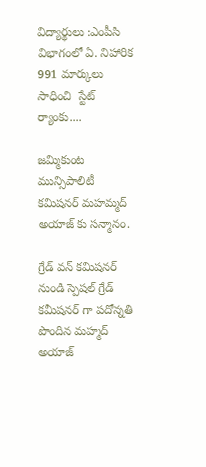విద్యార్థులు :ఎంపీసి విభాగంలో ఏ. నిహారిక  991 మార్కులు సాధించి  స్టేట్ ర్యాంకు....

జమ్మికుంట మున్సిపాలిటీ కమిషనర్ మహమ్మద్ అయాజ్ కు సన్మానం.

గ్రేడ్ వన్ కమిషనర్ నుండి స్పెషల్ గ్రేడ్ కమీషనర్ గా పదోన్నతి పొందిన మహ్మద్ అయాజ్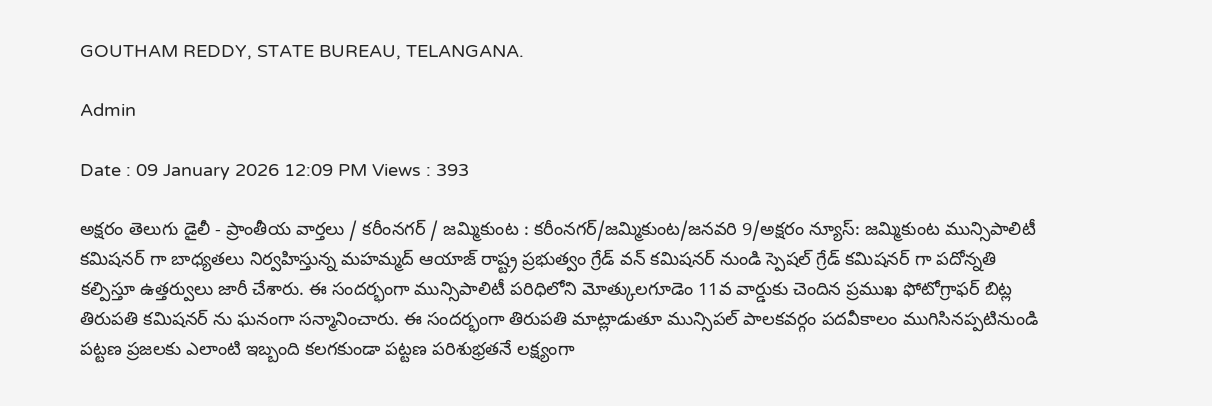GOUTHAM REDDY, STATE BUREAU, TELANGANA.

Admin

Date : 09 January 2026 12:09 PM Views : 393

అక్షరం తెలుగు డైలీ - ప్రాంతీయ వార్తలు / కరీంనగర్ / జమ్మికుంట : కరీంనగర్/జమ్మికుంట/జనవరి 9/అక్షరం న్యూస్: జమ్మికుంట మున్సిపాలిటీ కమిషనర్ గా బాధ్యతలు నిర్వహిస్తున్న మహమ్మద్ ఆయాజ్ రాష్ట్ర ప్రభుత్వం గ్రేడ్ వన్ కమిషనర్ నుండి స్పెషల్ గ్రేడ్ కమిషనర్ గా పదోన్నతి కల్పిస్తూ ఉత్తర్వులు జారీ చేశారు. ఈ సందర్భంగా మున్సిపాలిటీ పరిధిలోని మోత్కులగూడెం 11వ వార్డుకు చెందిన ప్రముఖ ఫోటోగ్రాఫర్ బిట్ల తిరుపతి కమిషనర్ ను ఘనంగా సన్మానించారు. ఈ సందర్భంగా తిరుపతి మాట్లాడుతూ మున్సిపల్ పాలకవర్గం పదవీకాలం ముగిసినప్పటినుండి పట్టణ ప్రజలకు ఎలాంటి ఇబ్బంది కలగకుండా పట్టణ పరిశుభ్రతనే లక్ష్యంగా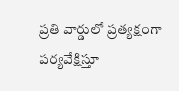ప్రతి వార్డులో ప్రత్యక్షంగా పర్యవేక్షిస్తూ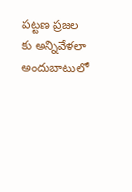పట్టణ ప్రజల కు అన్నివేళలా అందుబాటులో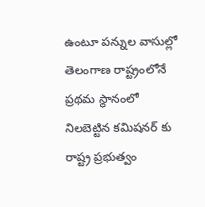ఉంటూ పన్నుల వాసుల్లో తెలంగాణ రాష్ట్రంలోనే ప్రథమ స్థానంలో నిలబెట్టిన కమిషనర్ కు రాష్ట్ర ప్రభుత్వం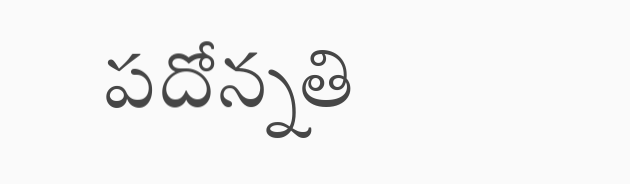పదోన్నతి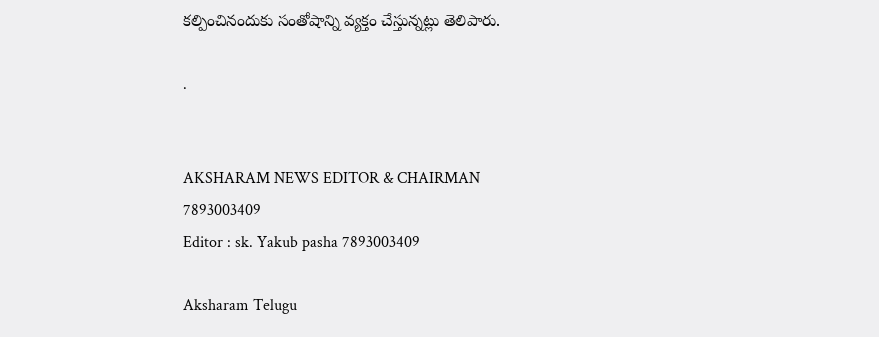కల్పించినందుకు సంతోషాన్ని వ్యక్తం చేస్తున్నట్లు తెలిపారు.

.


AKSHARAM NEWS EDITOR & CHAIRMAN
7893003409
Editor : sk. Yakub pasha 7893003409

Aksharam Telugu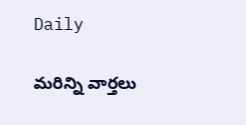Daily

మరిన్ని వార్తలు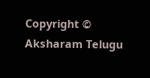Copyright © Aksharam Telugu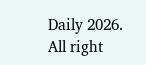Daily 2026. All right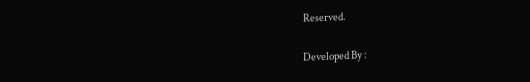Reserved.

Developed By :